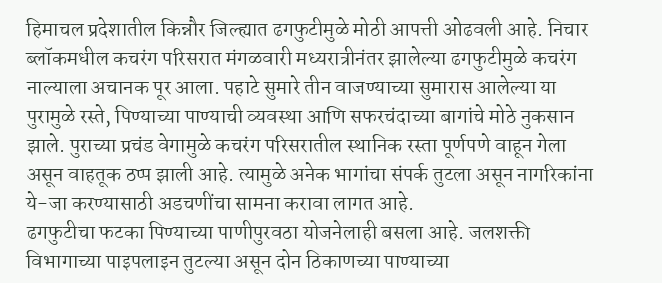हिमाचल प्रदेशातील किन्नौर जिल्ह्यात ढगफुटीमुळे मोठी आपत्ती ओढवली आहे. निचार ब्लॉकमधील कचरंग परिसरात मंगळवारी मध्यरात्रीनंतर झालेल्या ढगफुटीमुळे कचरंग नाल्याला अचानक पूर आला. पहाटे सुमारे तीन वाजण्याच्या सुमारास आलेल्या या पुरामुळे रस्ते, पिण्याच्या पाण्याची व्यवस्था आणि सफरचंदाच्या बागांचे मोठे नुकसान झाले. पुराच्या प्रचंड वेगामुळे कचरंग परिसरातील स्थानिक रस्ता पूर्णपणे वाहून गेला असून वाहतूक ठप्प झाली आहे. त्यामुळे अनेक भागांचा संपर्क तुटला असून नागरिकांना ये-जा करण्यासाठी अडचणींचा सामना करावा लागत आहे.
ढगफुटीचा फटका पिण्याच्या पाणीपुरवठा योजनेलाही बसला आहे. जलशक्ती विभागाच्या पाइपलाइन तुटल्या असून दोन ठिकाणच्या पाण्याच्या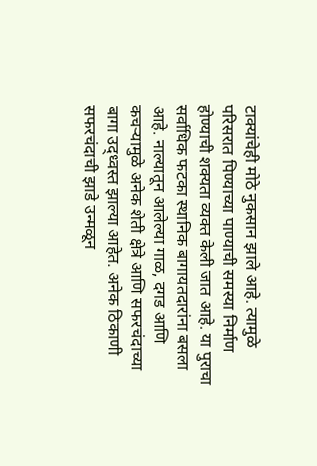टाक्यांचेही मोठे नुकसान झाले आहे. त्यामुळे परिसरात पिण्याच्या पाण्याची समस्या निर्माण होण्याची शक्यता व्यक्त केली जात आहे. या पुराचा सर्वाधिक फटका स्थानिक बागायतदारांना बसला आहे. नाल्यातून आलेल्या गाळ, दगड आणि कचऱ्यामुळे अनेक शेती क्षेत्रे आणि सफरचंदाच्या बागा उद्ध्वस्त झाल्या आहेत. अनेक ठिकाणी सफरचंदाची झाडे उन्मळून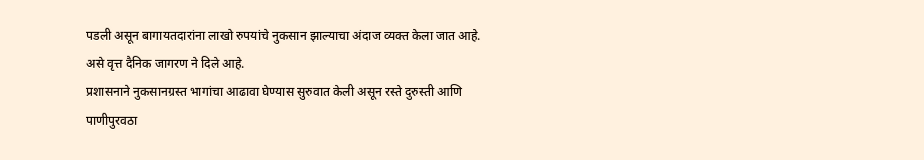पडली असून बागायतदारांना लाखो रुपयांचे नुकसान झाल्याचा अंदाज व्यक्त केला जात आहे. असे वृत्त दैनिक जागरण ने दिले आहे.
प्रशासनाने नुकसानग्रस्त भागांचा आढावा घेण्यास सुरुवात केली असून रस्ते दुरुस्ती आणि पाणीपुरवठा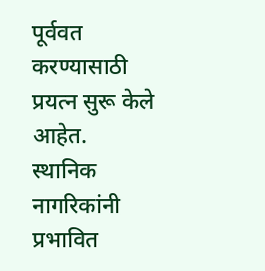पूर्ववत करण्यासाठी प्रयत्न सुरू केले आहेत. स्थानिक नागरिकांनी प्रभावित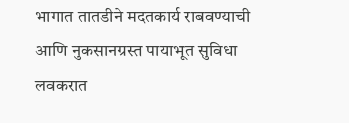भागात तातडीने मदतकार्य राबवण्याची आणि नुकसानग्रस्त पायाभूत सुविधा लवकरात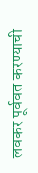लवकर पूर्ववत करण्याची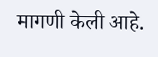मागणी केली आहे.